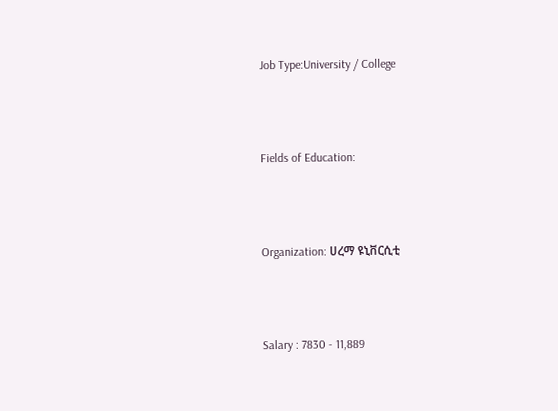Job Type:University / College



Fields of Education:



Organization: ሀረማ ዩኒቨርሲቲ



Salary : 7830 - 11,889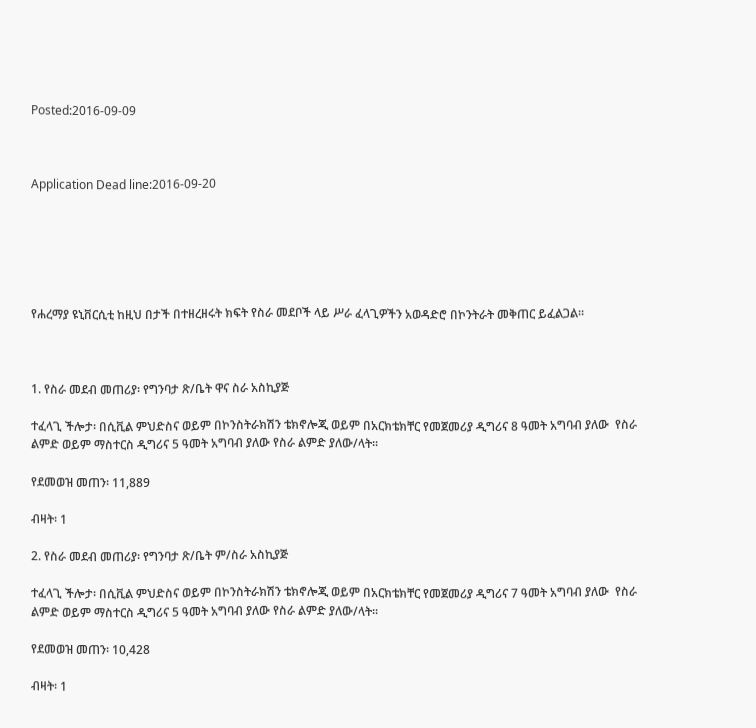Posted:2016-09-09



Application Dead line:2016-09-20






የሐረማያ ዩኒቨርሲቲ ከዚህ በታች በተዘረዘሩት ክፍት የስራ መደቦች ላይ ሥራ ፈላጊዎችን አወዳድሮ በኮንትራት መቅጠር ይፈልጋል፡፡



1. የስራ መደብ መጠሪያ፡ የግንባታ ጽ/ቤት ዋና ስራ አስኪያጅ

ተፈላጊ ችሎታ፡ በሲቪል ምህድስና ወይም በኮንስትራክሽን ቴክኖሎጂ ወይም በአርክቴክቸር የመጀመሪያ ዲግሪና 8 ዓመት አግባብ ያለው  የስራ ልምድ ወይም ማስተርስ ዲግሪና 5 ዓመት አግባብ ያለው የስራ ልምድ ያለው/ላት፡፡

የደመወዝ መጠን፡ 11,889

ብዛት፡ 1

2. የስራ መደብ መጠሪያ፡ የግንባታ ጽ/ቤት ም/ስራ አስኪያጅ

ተፈላጊ ችሎታ፡ በሲቪል ምህድስና ወይም በኮንስትራክሽን ቴክኖሎጂ ወይም በአርክቴክቸር የመጀመሪያ ዲግሪና 7 ዓመት አግባብ ያለው  የስራ ልምድ ወይም ማስተርስ ዲግሪና 5 ዓመት አግባብ ያለው የስራ ልምድ ያለው/ላት፡፡

የደመወዝ መጠን፡ 10,428

ብዛት፡ 1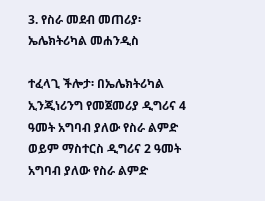3. የስራ መደብ መጠሪያ፡ ኤሌክትሪካል መሐንዲስ

ተፈላጊ ችሎታ፡ በኤሌክትሪካል ኢንጂነሪንግ የመጀመሪያ ዲግሪና 4 ዓመት አግባብ ያለው የስራ ልምድ ወይም ማስተርስ ዲግሪና 2 ዓመት አግባብ ያለው የስራ ልምድ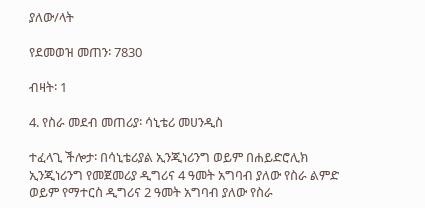ያለው/ላት

የደመወዝ መጠን፡ 7830

ብዛት፡ 1

4. የስራ መደብ መጠሪያ፡ ሳኒቴሪ መሀንዲስ

ተፈላጊ ችሎታ፡ በሳኒቴሪያል ኢንጂነሪንግ ወይም በሐይድሮሊክ ኢንጂነሪንግ የመጀመሪያ ዲግሪና 4 ዓመት አግባብ ያለው የስራ ልምድ ወይም የማተርስ ዲግሪና 2 ዓመት አግባብ ያለው የስራ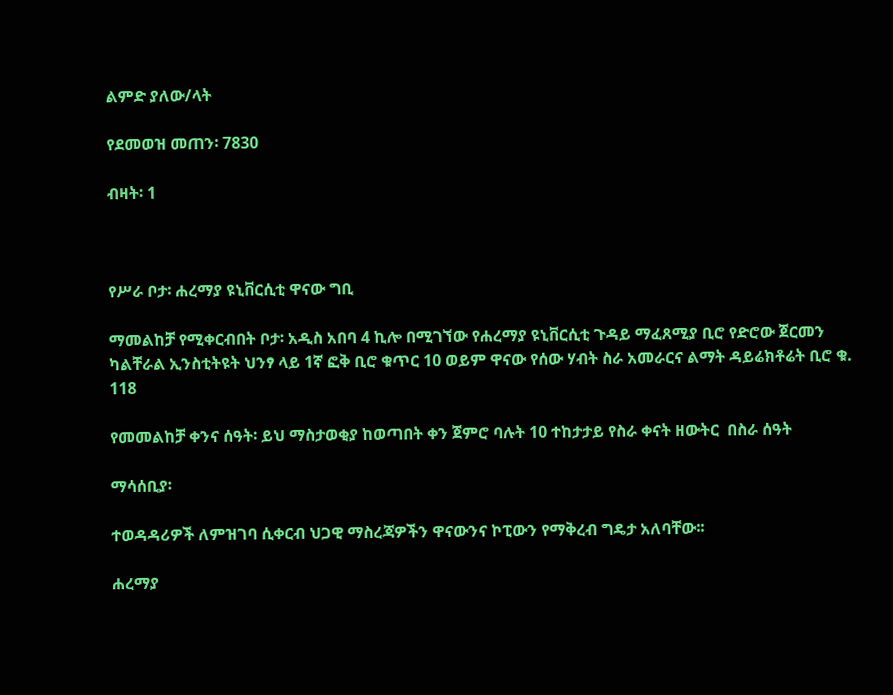ልምድ ያለው/ላት

የደመወዝ መጠን፡ 7830

ብዛት፡ 1



የሥራ ቦታ፡ ሐረማያ ዩኒቨርሲቲ ዋናው ግቢ

ማመልከቻ የሚቀርብበት ቦታ፡ አዲስ አበባ 4 ኪሎ በሚገኘው የሐረማያ ዩኒቨርሲቲ ጉዳይ ማፈጸሚያ ቢሮ የድሮው ጀርመን ካልቸራል ኢንስቲትዩት ህንፃ ላይ 1ኛ ፎቅ ቢሮ ቁጥር 10 ወይም ዋናው የሰው ሃብት ስራ አመራርና ልማት ዳይሬክቶሬት ቢሮ ቁ. 118

የመመልከቻ ቀንና ሰዓት፡ ይህ ማስታወቂያ ከወጣበት ቀን ጀምሮ ባሉት 10 ተከታታይ የስራ ቀናት ዘውትር  በስራ ሰዓት

ማሳሰቢያ፡

ተወዳዳሪዎች ለምዝገባ ሲቀርብ ህጋዊ ማስረጃዎችን ዋናውንና ኮፒውን የማቅረብ ግዴታ አለባቸው፡፡

ሐረማያ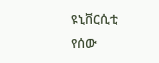ዩኒቨርሲቲ የሰው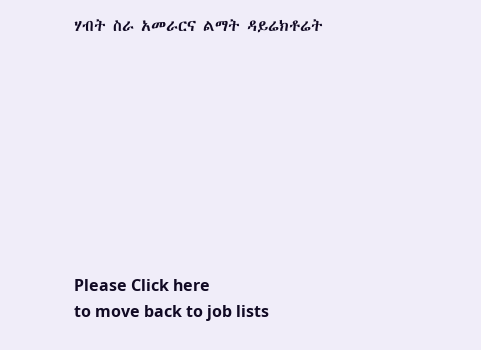ሃብት ስራ አመራርና ልማት ዳይሬክቶሬት









Please Click here
to move back to job lists